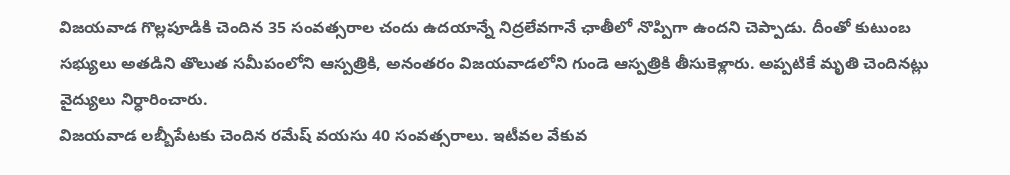విజయవాడ గొల్లపూడికి చెందిన 35 సంవత్సరాల చందు ఉదయాన్నే నిద్రలేవగానే ఛాతీలో నొప్పిగా ఉందని చెప్పాడు. దీంతో కుటుంబ సభ్యులు అతడిని తొలుత సమీపంలోని ఆస్పత్రికి, అనంతరం విజయవాడలోని గుండె ఆస్పత్రికి తీసుకెళ్లారు. అప్పటికే మృతి చెందినట్లు వైద్యులు నిర్ధారించారు.
విజయవాడ లబ్బీపేటకు చెందిన రమేష్ వయసు 40 సంవత్సరాలు. ఇటీవల వేకువ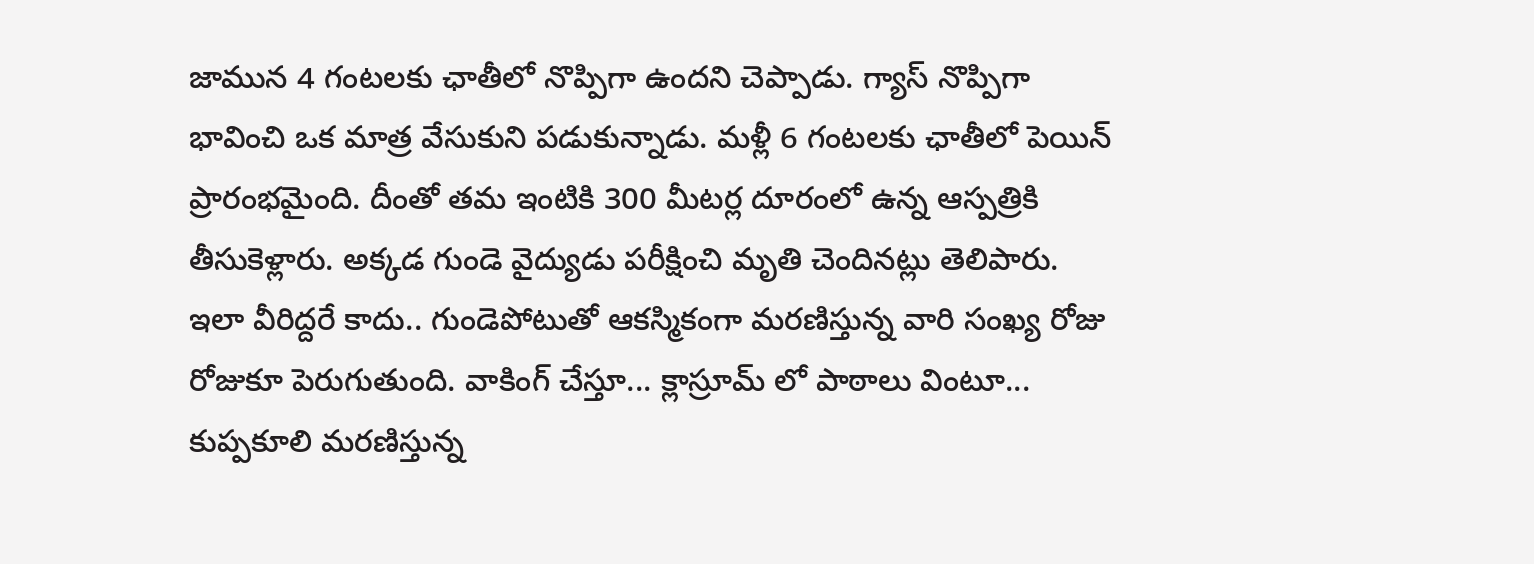జామున 4 గంటలకు ఛాతీలో నొప్పిగా ఉందని చెప్పాడు. గ్యాస్ నొప్పిగా భావించి ఒక మాత్ర వేసుకుని పడుకున్నాడు. మళ్లీ 6 గంటలకు ఛాతీలో పెయిన్ ప్రారంభమైంది. దీంతో తమ ఇంటికి 300 మీటర్ల దూరంలో ఉన్న ఆస్పత్రికి తీసుకెళ్లారు. అక్కడ గుండె వైద్యుడు పరీక్షించి మృతి చెందినట్లు తెలిపారు.
ఇలా వీరిద్దరే కాదు.. గుండెపోటుతో ఆకస్మికంగా మరణిస్తున్న వారి సంఖ్య రోజు రోజుకూ పెరుగుతుంది. వాకింగ్ చేస్తూ... క్లాస్రూమ్ లో పాఠాలు వింటూ... కుప్పకూలి మరణిస్తున్న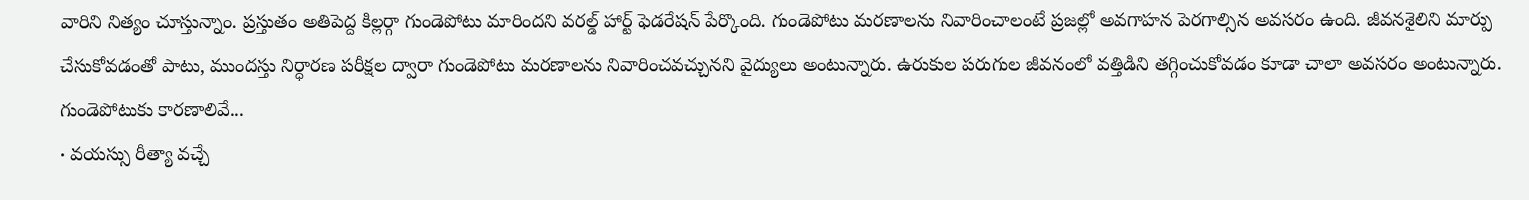వారిని నిత్యం చూస్తున్నాం. ప్రస్తుతం అతిపెద్ద కిల్లర్గా గుండెపోటు మారిందని వరల్డ్ హార్ట్ ఫెడరేషన్ పేర్కొంది. గుండెపోటు మరణాలను నివారించాలంటే ప్రజల్లో అవగాహన పెరగాల్సిన అవసరం ఉంది. జీవనశైలిని మార్పు చేసుకోవడంతో పాటు, ముందస్తు నిర్ధారణ పరీక్షల ద్వారా గుండెపోటు మరణాలను నివారించవచ్చునని వైద్యులు అంటున్నారు. ఉరుకుల పరుగుల జీవనంలో వత్తిడిని తగ్గించుకోవడం కూడా చాలా అవసరం అంటున్నారు.
గుండెపోటుకు కారణాలివే...
∙ వయస్సు రీత్యా వచ్చే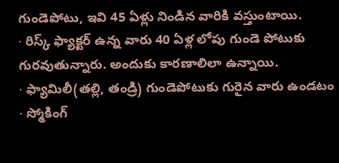గుండెపోటు, ఇవి 45 ఏళ్లు నిండిన వారికి వస్తుంటాయి.
∙ రిస్క్ ఫ్యాక్టర్ ఉన్న వారు 40 ఏళ్ల లోపు గుండె పోటుకు గురవుతున్నారు. అందుకు కారణాలిలా ఉన్నాయి.
∙ ఫ్యామిలీ(తల్లి, తండ్రి) గుండెపోటుకు గురైన వారు ఉండటం
∙ స్మోకింగ్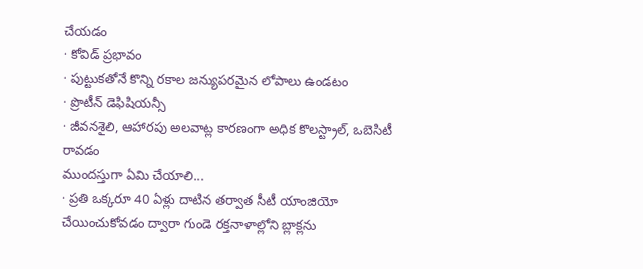చేయడం
∙ కోవిడ్ ప్రభావం
∙ పుట్టుకతోనే కొన్ని రకాల జన్యుపరమైన లోపాలు ఉండటం
∙ ప్రొటీన్ డెఫిషియన్సీ
∙ జీవనశైలి, ఆహారపు అలవాట్ల కారణంగా అధిక కొలస్ట్రాల్, ఒబెసిటీ రావడం
ముందస్తుగా ఏమి చేయాలి...
∙ ప్రతి ఒక్కరూ 40 ఏళ్లు దాటిన తర్వాత సీటీ యాంజియో చేయించుకోవడం ద్వారా గుండె రక్తనాళాల్లోని బ్లాక్లను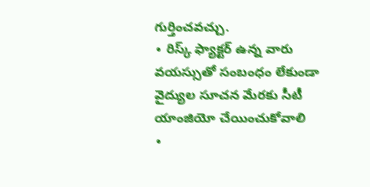గుర్తించవచ్చు.
∙ రిస్క్ ఫ్యాక్టర్ ఉన్న వారు వయస్సుతో సంబంధం లేకుండా వైద్యుల సూచన మేరకు సీటీ యాంజియో చేయించుకోవాలి
∙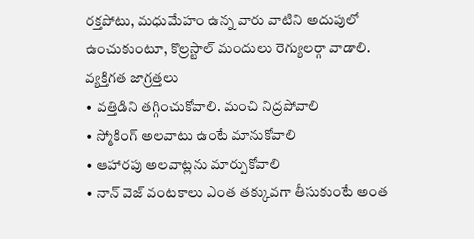రక్తపోటు, మధుమేహం ఉన్న వారు వాటిని అదుపులో ఉంచుకుంటూ, కొల్రస్టాల్ మందులు రెగ్యులర్గా వాడాలి.
వ్యక్తిగత జాగ్రత్తలు
∙ వత్తిడిని తగ్గించుకోవాలి. మంచి నిద్రపోవాలి
∙ స్మోకింగ్ అలవాటు ఉంటే మానుకోవాలి
∙ ఆహారపు అలవాట్లను మార్పుకోవాలి
∙ నాన్ వెజ్ వంటకాలు ఎంత తక్కువగా తీసుకుంటే అంత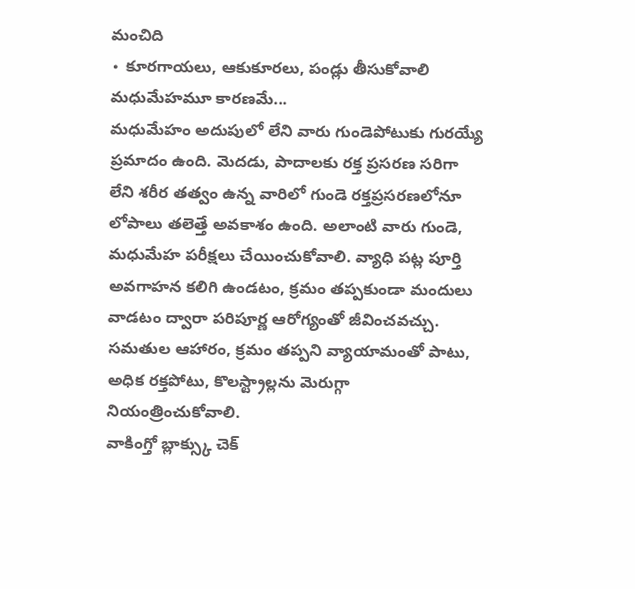మంచిది
∙ కూరగాయలు, ఆకుకూరలు, పండ్లు తీసుకోవాలి
మధుమేహమూ కారణమే...
మధుమేహం అదుపులో లేని వారు గుండెపోటుకు గురయ్యే ప్రమాదం ఉంది. మెదడు, పాదాలకు రక్త ప్రసరణ సరిగా లేని శరీర తత్వం ఉన్న వారిలో గుండె రక్తప్రసరణలోనూ లోపాలు తలెత్తే అవకాశం ఉంది. అలాంటి వారు గుండె, మధుమేహ పరీక్షలు చేయించుకోవాలి. వ్యాధి పట్ల పూర్తి అవగాహన కలిగి ఉండటం, క్రమం తప్పకుండా మందులు వాడటం ద్వారా పరిపూర్ణ ఆరోగ్యంతో జీవించవచ్చు. సమతుల ఆహారం, క్రమం తప్పని వ్యాయామంతో పాటు, అధిక రక్తపోటు, కొలస్ట్రాల్లను మెరుగ్గా నియంత్రించుకోవాలి.
వాకింగ్తో బ్లాక్స్కు చెక్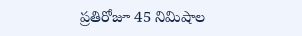ప్రతిరోజూ 45 నిమిషాల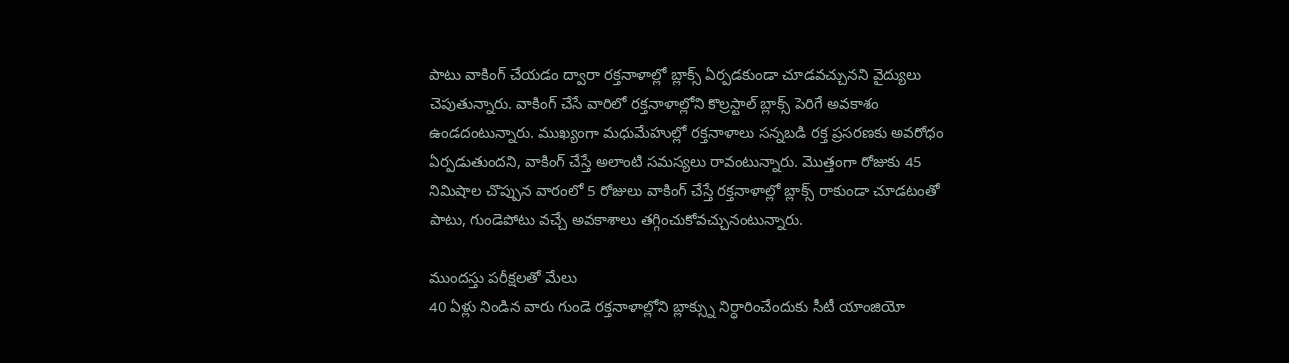పాటు వాకింగ్ చేయడం ద్వారా రక్తనాళాల్లో బ్లాక్స్ ఏర్పడకుండా చూడవచ్చునని వైద్యులు చెపుతున్నారు. వాకింగ్ చేసే వారిలో రక్తనాళాల్లోని కొల్రస్టాల్ బ్లాక్స్ పెరిగే అవకాశం ఉండదంటున్నారు. ముఖ్యంగా మధుమేహుల్లో రక్తనాళాలు సన్నబడి రక్త ప్రసరణకు అవరోధం ఏర్పడుతుందని, వాకింగ్ చేస్తే అలాంటి సమస్యలు రావంటున్నారు. మొత్తంగా రోజుకు 45 నిమిషాల చొప్పున వారంలో 5 రోజులు వాకింగ్ చేస్తే రక్తనాళాల్లో బ్లాక్స్ రాకుండా చూడటంతో పాటు, గుండెపోటు వచ్చే అవకాశాలు తగ్గించుకోవచ్చునంటున్నారు.

ముందస్తు పరీక్షలతో మేలు
40 ఏళ్లు నిండిన వారు గుండె రక్తనాళాల్లోని బ్లాక్స్ను నిర్ధారించేందుకు సీటీ యాంజియో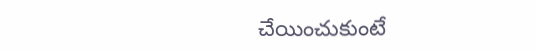చేయించుకుంటే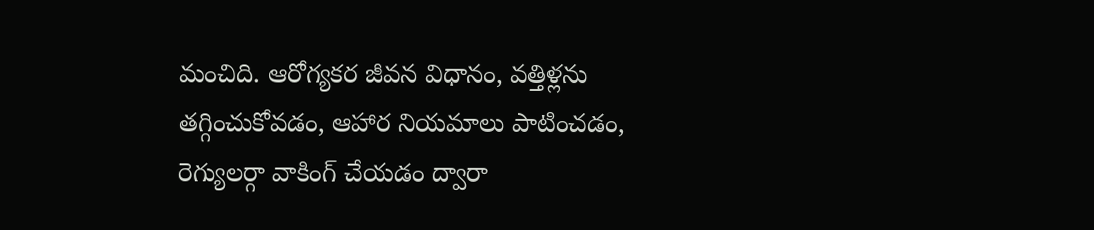మంచిది. ఆరోగ్యకర జీవన విధానం, వత్తిళ్లను తగ్గించుకోవడం, ఆహార నియమాలు పాటించడం, రెగ్యులర్గా వాకింగ్ చేయడం ద్వారా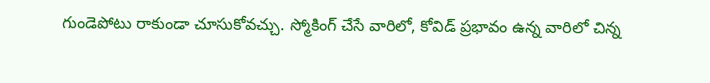గుండెపోటు రాకుండా చూసుకోవచ్చు. స్మోకింగ్ చేసే వారిలో, కోవిడ్ ప్రభావం ఉన్న వారిలో చిన్న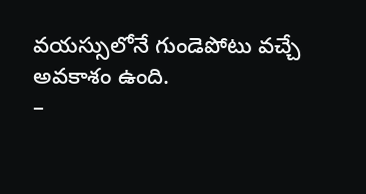వయస్సులోనే గుండెపోటు వచ్చే అవకాశం ఉంది.
–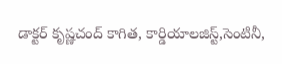డాక్టర్ కృష్ణచంద్ కాగిత, కార్డియాలజిస్ట్,సెంటినీ,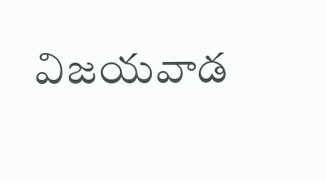విజయవాడ